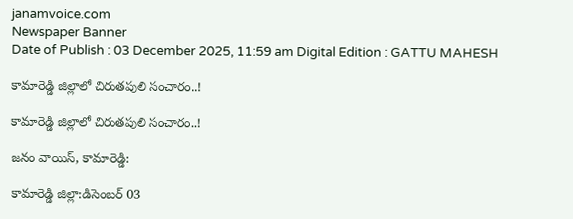janamvoice.com
Newspaper Banner
Date of Publish : 03 December 2025, 11:59 am Digital Edition : GATTU MAHESH

కామారెడ్డి జిల్లాలో చిరుతపులి సంచారం..!

కామారెడ్డి జిల్లాలో చిరుతపులి సంచారం..!

జనం వాయిస్, కామారెడ్డి:

కామారెడ్డి జిల్లా:డిసెంబర్ 03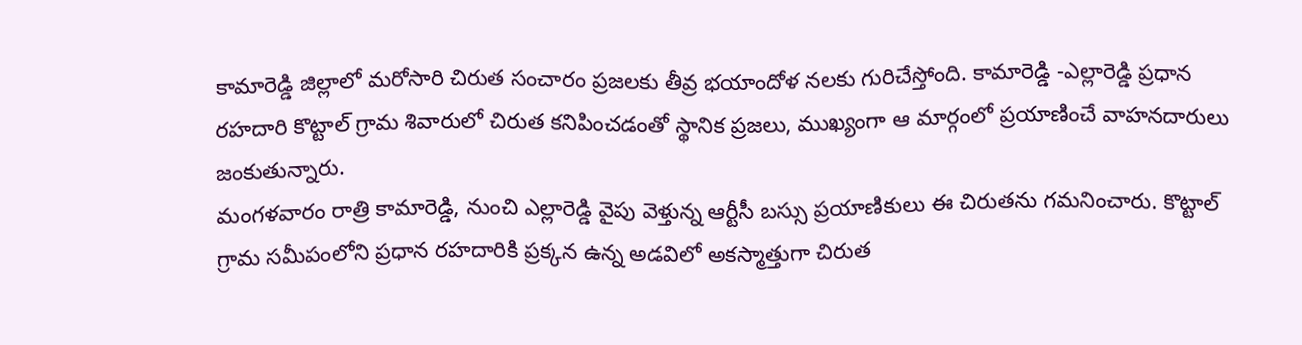కామారెడ్డి జిల్లాలో మరోసారి చిరుత సంచారం ప్రజలకు తీవ్ర భయాందోళ నలకు గురిచేస్తోంది. కామారెడ్డి -ఎల్లారెడ్డి ప్రధాన రహదారి కొట్టాల్ గ్రామ శివారులో చిరుత కనిపించడంతో స్థానిక ప్రజలు, ముఖ్యంగా ఆ మార్గంలో ప్రయాణించే వాహనదారులు జంకుతున్నారు.
మంగళవారం రాత్రి కామారెడ్డి, నుంచి ఎల్లారెడ్డి వైపు వెళ్తున్న ఆర్టీసీ బస్సు ప్రయాణికులు ఈ చిరుతను గమనించారు. కొట్టాల్ గ్రామ సమీపంలోని ప్రధాన రహదారికి ప్రక్కన ఉన్న అడవిలో అకస్మాత్తుగా చిరుత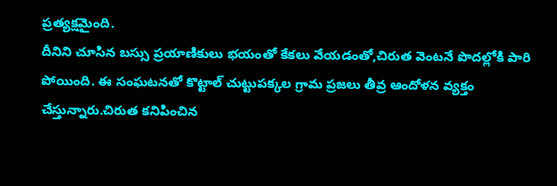ప్రత్యక్షమైంది.
దీనిని చూసిన బస్సు ప్రయాణికులు భయంతో కేకలు వేయడంతో,చిరుత వెంటనే పొదల్లోకి పారి పోయింది. ఈ సంఘటనతో కొట్టాల్ చుట్టుపక్కల గ్రామ ప్రజలు తీవ్ర ఆందోళన వ్యక్తం చేస్తున్నారు.చిరుత కనిపించిన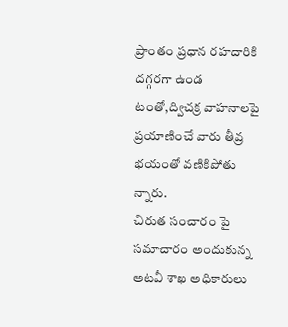ప్రాంతం ప్రధాన రహదారికి దగ్గరగా ఉండ టంతో,ద్విచక్ర వాహనాలపై ప్రయాణించే వారు తీవ్ర భయంతో వణికిపోతు న్నారు.
చిరుత సంచారం పై సమాచారం అందుకున్న అటవీ శాఖ అధికారులు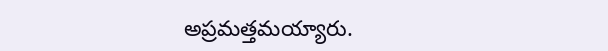అప్రమత్తమయ్యారు.